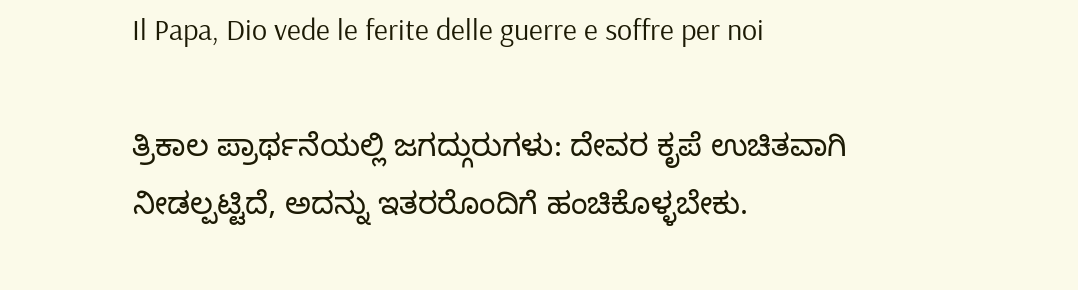Il Papa, Dio vede le ferite delle guerre e soffre per noi

ತ್ರಿಕಾಲ ಪ್ರಾರ್ಥನೆಯಲ್ಲಿ ಜಗದ್ಗುರುಗಳು: ದೇವರ ಕೃಪೆ ಉಚಿತವಾಗಿ ನೀಡಲ್ಪಟ್ಟಿದೆ, ಅದನ್ನು ಇತರರೊಂದಿಗೆ ಹಂಚಿಕೊಳ್ಳಬೇಕು.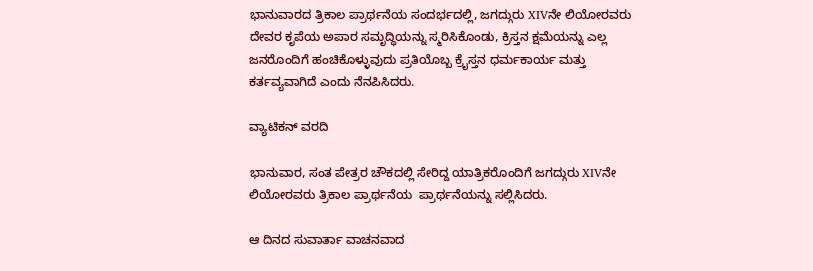ಭಾನುವಾರದ ತ್ರಿಕಾಲ ಪ್ರಾರ್ಥನೆಯ ಸಂದರ್ಭದಲ್ಲಿ, ಜಗದ್ಗುರು XIVನೇ ಲಿಯೋರವರು ದೇವರ ಕೃಪೆಯ ಅಪಾರ ಸಮೃದ್ಧಿಯನ್ನು ಸ್ಮರಿಸಿಕೊಂಡು, ಕ್ರಿಸ್ತನ ಕ್ಷಮೆಯನ್ನು ಎಲ್ಲ ಜನರೊಂದಿಗೆ ಹಂಚಿಕೊಳ್ಳುವುದು ಪ್ರತಿಯೊಬ್ಬ ಕ್ರೈಸ್ತನ ಧರ್ಮಕಾರ್ಯ ಮತ್ತು ಕರ್ತವ್ಯವಾಗಿದೆ ಎಂದು ನೆನಪಿಸಿದರು.

ವ್ಯಾಟಿಕನ್ ವರದಿ

ಭಾನುವಾರ, ಸಂತ ಪೇತ್ರರ ಚೌಕದಲ್ಲಿ ಸೇರಿದ್ದ ಯಾತ್ರಿಕರೊಂದಿಗೆ ಜಗದ್ಗುರು XIVನೇ ಲಿಯೋರವರು ತ್ರಿಕಾಲ ಪ್ರಾರ್ಥನೆಯ  ಪ್ರಾರ್ಥನೆಯನ್ನು ಸಲ್ಲಿಸಿದರು.

ಆ ದಿನದ ಸುವಾರ್ತಾ ವಾಚನವಾದ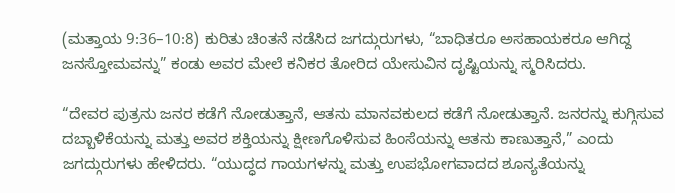(ಮತ್ತಾಯ 9:36–10:8) ಕುರಿತು ಚಿಂತನೆ ನಡೆಸಿದ ಜಗದ್ಗುರುಗಳು, “ಬಾಧಿತರೂ ಅಸಹಾಯಕರೂ ಆಗಿದ್ದ ಜನಸ್ತೋಮವನ್ನು” ಕಂಡು ಅವರ ಮೇಲೆ ಕನಿಕರ ತೋರಿದ ಯೇಸುವಿನ ದೃಷ್ಟಿಯನ್ನು ಸ್ಮರಿಸಿದರು.

“ದೇವರ ಪುತ್ರನು ಜನರ ಕಡೆಗೆ ನೋಡುತ್ತಾನೆ, ಆತನು ಮಾನವಕುಲದ ಕಡೆಗೆ ನೋಡುತ್ತಾನೆ. ಜನರನ್ನು ಕುಗ್ಗಿಸುವ ದಬ್ಬಾಳಿಕೆಯನ್ನು ಮತ್ತು ಅವರ ಶಕ್ತಿಯನ್ನು ಕ್ಷೀಣಗೊಳಿಸುವ ಹಿಂಸೆಯನ್ನು ಆತನು ಕಾಣುತ್ತಾನೆ,” ಎಂದು ಜಗದ್ಗುರುಗಳು ಹೇಳಿದರು. “ಯುದ್ಧದ ಗಾಯಗಳನ್ನು ಮತ್ತು ಉಪಭೋಗವಾದದ ಶೂನ್ಯತೆಯನ್ನು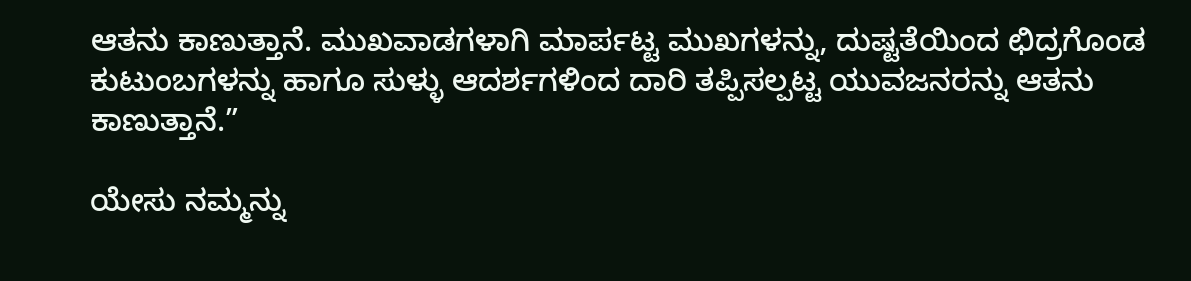ಆತನು ಕಾಣುತ್ತಾನೆ. ಮುಖವಾಡಗಳಾಗಿ ಮಾರ್ಪಟ್ಟ ಮುಖಗಳನ್ನು, ದುಷ್ಟತೆಯಿಂದ ಛಿದ್ರಗೊಂಡ ಕುಟುಂಬಗಳನ್ನು ಹಾಗೂ ಸುಳ್ಳು ಆದರ್ಶಗಳಿಂದ ದಾರಿ ತಪ್ಪಿಸಲ್ಪಟ್ಟ ಯುವಜನರನ್ನು ಆತನು ಕಾಣುತ್ತಾನೆ.”

ಯೇಸು ನಮ್ಮನ್ನು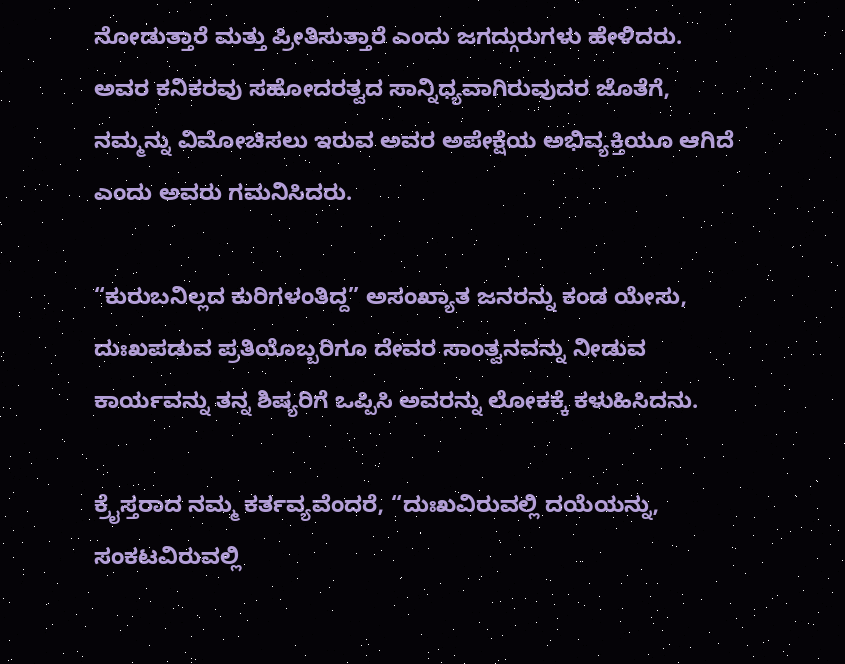ನೋಡುತ್ತಾರೆ ಮತ್ತು ಪ್ರೀತಿಸುತ್ತಾರೆ ಎಂದು ಜಗದ್ಗುರುಗಳು ಹೇಳಿದರು. ಅವರ ಕನಿಕರವು ಸಹೋದರತ್ವದ ಸಾನ್ನಿಧ್ಯವಾಗಿರುವುದರ ಜೊತೆಗೆ, ನಮ್ಮನ್ನು ವಿಮೋಚಿಸಲು ಇರುವ ಅವರ ಅಪೇಕ್ಷೆಯ ಅಭಿವ್ಯಕ್ತಿಯೂ ಆಗಿದೆ ಎಂದು ಅವರು ಗಮನಿಸಿದರು.

“ಕುರುಬನಿಲ್ಲದ ಕುರಿಗಳಂತಿದ್ದ” ಅಸಂಖ್ಯಾತ ಜನರನ್ನು ಕಂಡ ಯೇಸು, ದುಃಖಪಡುವ ಪ್ರತಿಯೊಬ್ಬರಿಗೂ ದೇವರ ಸಾಂತ್ವನವನ್ನು ನೀಡುವ ಕಾರ್ಯವನ್ನು ತನ್ನ ಶಿಷ್ಯರಿಗೆ ಒಪ್ಪಿಸಿ ಅವರನ್ನು ಲೋಕಕ್ಕೆ ಕಳುಹಿಸಿದನು.

ಕ್ರೈಸ್ತರಾದ ನಮ್ಮ ಕರ್ತವ್ಯವೆಂದರೆ, “ದುಃಖವಿರುವಲ್ಲಿ ದಯೆಯನ್ನು, ಸಂಕಟವಿರುವಲ್ಲಿ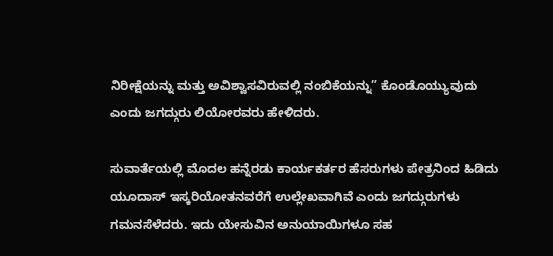ನಿರೀಕ್ಷೆಯನ್ನು ಮತ್ತು ಅವಿಶ್ವಾಸವಿರುವಲ್ಲಿ ನಂಬಿಕೆಯನ್ನು” ಕೊಂಡೊಯ್ಯುವುದು ಎಂದು ಜಗದ್ಗುರು ಲಿಯೋರವರು ಹೇಳಿದರು.

ಸುವಾರ್ತೆಯಲ್ಲಿ ಮೊದಲ ಹನ್ನೆರಡು ಕಾರ್ಯಕರ್ತರ ಹೆಸರುಗಳು ಪೇತ್ರನಿಂದ ಹಿಡಿದು ಯೂದಾಸ್ ಇಸ್ಕರಿಯೋತನವರೆಗೆ ಉಲ್ಲೇಖವಾಗಿವೆ ಎಂದು ಜಗದ್ಗುರುಗಳು ಗಮನಸೆಳೆದರು. ಇದು ಯೇಸುವಿನ ಅನುಯಾಯಿಗಳೂ ಸಹ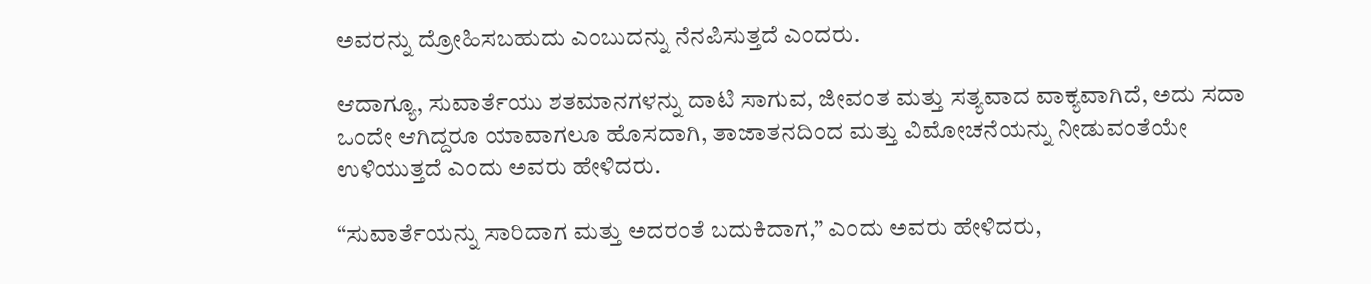ಅವರನ್ನು ದ್ರೋಹಿಸಬಹುದು ಎಂಬುದನ್ನು ನೆನಪಿಸುತ್ತದೆ ಎಂದರು.

ಆದಾಗ್ಯೂ, ಸುವಾರ್ತೆಯು ಶತಮಾನಗಳನ್ನು ದಾಟಿ ಸಾಗುವ, ಜೀವಂತ ಮತ್ತು ಸತ್ಯವಾದ ವಾಕ್ಯವಾಗಿದೆ, ಅದು ಸದಾ ಒಂದೇ ಆಗಿದ್ದರೂ ಯಾವಾಗಲೂ ಹೊಸದಾಗಿ, ತಾಜಾತನದಿಂದ ಮತ್ತು ವಿಮೋಚನೆಯನ್ನು ನೀಡುವಂತೆಯೇ ಉಳಿಯುತ್ತದೆ ಎಂದು ಅವರು ಹೇಳಿದರು.

“ಸುವಾರ್ತೆಯನ್ನು ಸಾರಿದಾಗ ಮತ್ತು ಅದರಂತೆ ಬದುಕಿದಾಗ,” ಎಂದು ಅವರು ಹೇಳಿದರು,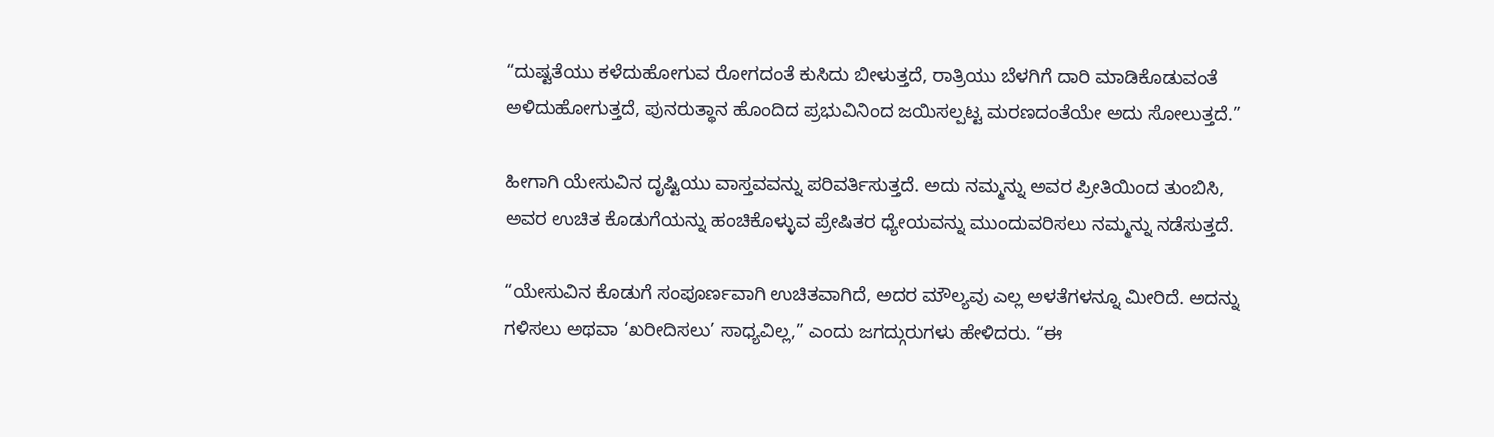“ದುಷ್ಟತೆಯು ಕಳೆದುಹೋಗುವ ರೋಗದಂತೆ ಕುಸಿದು ಬೀಳುತ್ತದೆ, ರಾತ್ರಿಯು ಬೆಳಗಿಗೆ ದಾರಿ ಮಾಡಿಕೊಡುವಂತೆ ಅಳಿದುಹೋಗುತ್ತದೆ, ಪುನರುತ್ಥಾನ ಹೊಂದಿದ ಪ್ರಭುವಿನಿಂದ ಜಯಿಸಲ್ಪಟ್ಟ ಮರಣದಂತೆಯೇ ಅದು ಸೋಲುತ್ತದೆ.”

ಹೀಗಾಗಿ ಯೇಸುವಿನ ದೃಷ್ಟಿಯು ವಾಸ್ತವವನ್ನು ಪರಿವರ್ತಿಸುತ್ತದೆ. ಅದು ನಮ್ಮನ್ನು ಅವರ ಪ್ರೀತಿಯಿಂದ ತುಂಬಿಸಿ, ಅವರ ಉಚಿತ ಕೊಡುಗೆಯನ್ನು ಹಂಚಿಕೊಳ್ಳುವ ಪ್ರೇಷಿತರ ಧ್ಯೇಯವನ್ನು ಮುಂದುವರಿಸಲು ನಮ್ಮನ್ನು ನಡೆಸುತ್ತದೆ.

“ಯೇಸುವಿನ ಕೊಡುಗೆ ಸಂಪೂರ್ಣವಾಗಿ ಉಚಿತವಾಗಿದೆ, ಅದರ ಮೌಲ್ಯವು ಎಲ್ಲ ಅಳತೆಗಳನ್ನೂ ಮೀರಿದೆ. ಅದನ್ನು ಗಳಿಸಲು ಅಥವಾ ‘ಖರೀದಿಸಲು’ ಸಾಧ್ಯವಿಲ್ಲ,” ಎಂದು ಜಗದ್ಗುರುಗಳು ಹೇಳಿದರು. “ಈ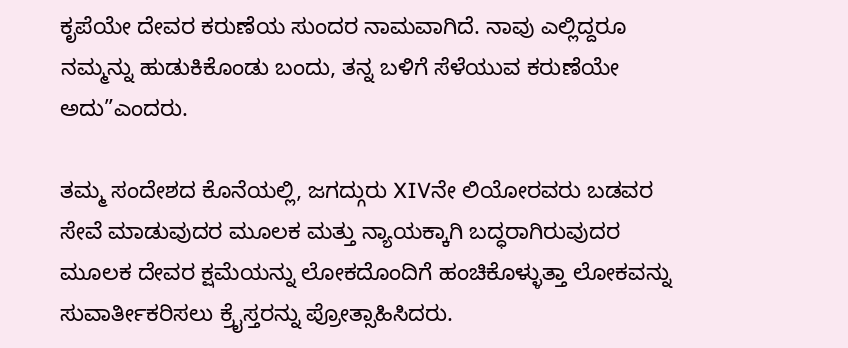ಕೃಪೆಯೇ ದೇವರ ಕರುಣೆಯ ಸುಂದರ ನಾಮವಾಗಿದೆ. ನಾವು ಎಲ್ಲಿದ್ದರೂ ನಮ್ಮನ್ನು ಹುಡುಕಿಕೊಂಡು ಬಂದು, ತನ್ನ ಬಳಿಗೆ ಸೆಳೆಯುವ ಕರುಣೆಯೇ ಅದು”ಎಂದರು.

ತಮ್ಮ ಸಂದೇಶದ ಕೊನೆಯಲ್ಲಿ, ಜಗದ್ಗುರು XIVನೇ ಲಿಯೋರವರು ಬಡವರ ಸೇವೆ ಮಾಡುವುದರ ಮೂಲಕ ಮತ್ತು ನ್ಯಾಯಕ್ಕಾಗಿ ಬದ್ಧರಾಗಿರುವುದರ ಮೂಲಕ ದೇವರ ಕ್ಷಮೆಯನ್ನು ಲೋಕದೊಂದಿಗೆ ಹಂಚಿಕೊಳ್ಳುತ್ತಾ ಲೋಕವನ್ನು ಸುವಾರ್ತೀಕರಿಸಲು ಕ್ರೈಸ್ತರನ್ನು ಪ್ರೋತ್ಸಾಹಿಸಿದರು.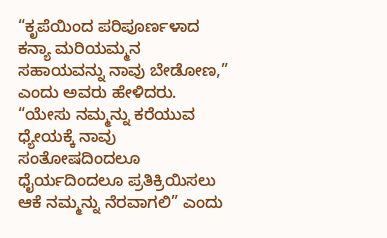“ಕೃಪೆಯಿಂದ ಪರಿಪೂರ್ಣಳಾದ ಕನ್ಯಾ ಮರಿಯಮ್ಮನ ಸಹಾಯವನ್ನು ನಾವು ಬೇಡೋಣ,” ಎಂದು ಅವರು ಹೇಳಿದರು. “ಯೇಸು ನಮ್ಮನ್ನು ಕರೆಯುವ ಧ್ಯೇಯಕ್ಕೆ ನಾವು ಸಂತೋಷದಿಂದಲೂ ಧೈರ್ಯದಿಂದಲೂ ಪ್ರತಿಕ್ರಿಯಿಸಲು ಆಕೆ ನಮ್ಮನ್ನು ನೆರವಾಗಲಿ” ಎಂದು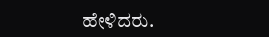ಹೇಳಿದರು.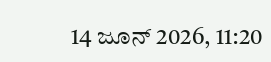14 ಜೂನ್ 2026, 11:20